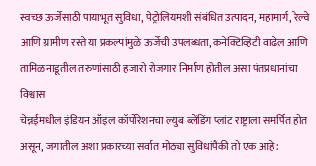स्वच्छ ऊर्जेसाठी पायाभूत सुविधा, पेट्रोलियमशी संबंधित उत्पादन, महामार्ग, रेल्वे आणि ग्रामीण रस्ते या प्रकल्पांमुळे ऊर्जेची उपलब्धता, कनेक्टिव्हिटी वाढेल आणि तामिळनाडूतील तरुणांसाठी हजारो रोजगार निर्माण होतील असा पंतप्रधानांचा विश्वास
चेन्नईमधील इंडियन ऑइल कॉर्पोरेशनचा ल्युब ब्लेंडिंग प्लांट राष्ट्राला समर्पित होत असून, जगातील अशा प्रकारच्या सर्वात मोठ्या सुविधांपैकी तो एक आहे: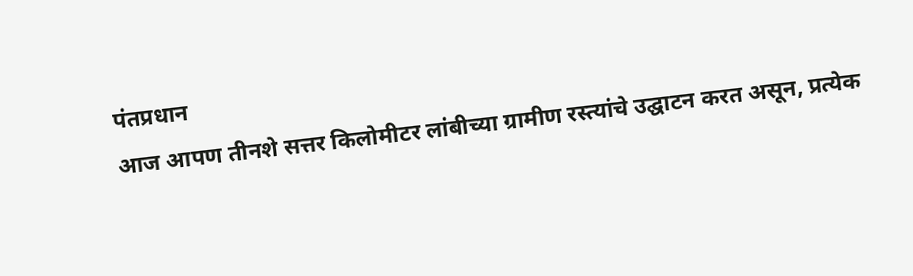पंतप्रधान
आज आपण तीनशे सत्तर किलोमीटर लांबीच्या ग्रामीण रस्त्यांचे उद्घाटन करत असून, प्रत्येक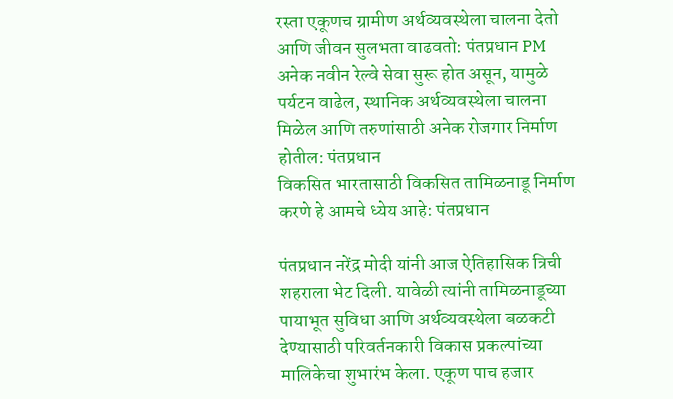रस्ता एकूणच ग्रामीण अर्थव्यवस्थेला चालना देतो आणि जीवन सुलभता वाढवतो: पंतप्रधान PM
अनेक नवीन रेल्वे सेवा सुरू होत असून, यामुळे पर्यटन वाढेल, स्थानिक अर्थव्यवस्थेला चालना मिळेल आणि तरुणांसाठी अनेक रोजगार निर्माण होतील: पंतप्रधान
विकसित भारतासाठी विकसित तामिळनाडू निर्माण करणे हे आमचे ध्येय आहे: पंतप्रधान

पंतप्रधान नरेंद्र मोदी यांनी आज ऐतिहासिक त्रिची शहराला भेट दिली. यावेळी त्यांनी तामिळनाडूच्या पायाभूत सुविधा आणि अर्थव्यवस्थेला बळकटी देण्यासाठी परिवर्तनकारी विकास प्रकल्पांच्या मालिकेचा शुभारंभ केला. एकूण पाच हजार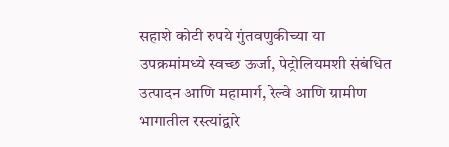सहाशे कोटी रुपये गुंतवणुकीच्या या  उपक्रमांमध्ये स्वच्छ ऊर्जा, पेट्रोलियमशी संबंधित उत्पादन आणि महामार्ग, रेल्वे आणि ग्रामीण भागातील रस्त्यांद्वारे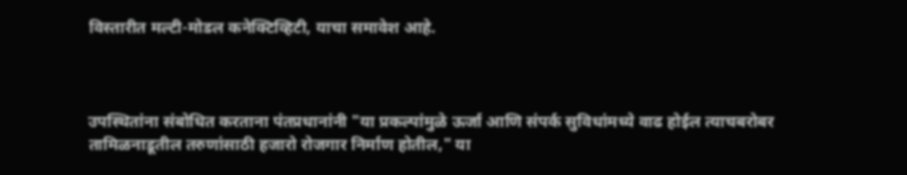विस्तारीत मल्टी-मोडल कनेक्टिव्हिटी, याचा समावेश आहे.



उपस्थितांना संबोधित करताना पंतप्रधानांनी "या प्रकल्पांमुळे ऊर्जा आणि संपर्क सुविधांमध्ये वाढ होईल त्याचबरोबर तामिळनाडूतील तरुणांसाठी हजारो रोजगार निर्माण होतील," या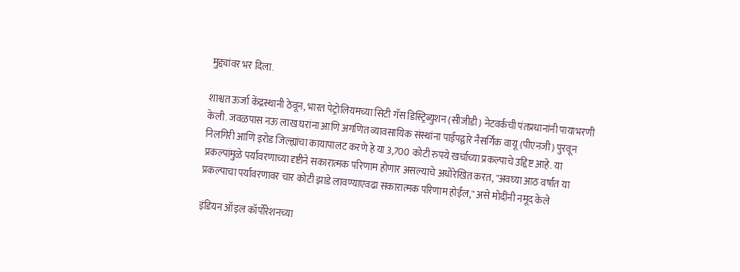मुद्द्यांवर भर दिला.

शाश्वत ऊर्जा केंद्रस्थानी ठेवून, भारत पेट्रोलियमच्या सिटी गॅस डिस्ट्रिब्युशन (सीजीडी) नेटवर्कची पंतप्रधानांनी पायाभरणी केली. जवळपास नऊ लाख घरांना आणि अगणित व्यावसायिक संस्थांना पाईपद्वारे नैसर्गिक वायू (पीएनजी) पुरवून निलगिरी आणि इरोड जिल्ह्यांचा कायापालट करणे हे या 3,700 कोटी रुपये खर्चाच्या प्रकल्पाचे उद्दिष्ट आहे. या प्रकल्पांमुळे पर्यावरणाच्या दृष्टीने सकारात्मक परिणाम होणार असल्याचे अधोरेखित करत, "अवघ्या आठ वर्षांत या प्रकल्पाचा पर्यावरणावर चार कोटी झाडे लावण्याएवढा सकारात्मक परिणाम होईल," असे मोदींनी नमूद केले

इंडियन ऑइल कॉर्पोरेशनच्या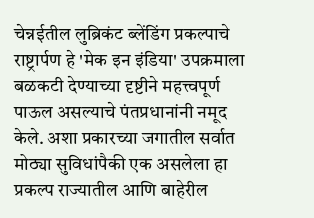चेन्नईतील लुब्रिकंट ब्लेंडिंग प्रकल्पाचे राष्ट्रार्पण हे 'मेक इन इंडिया' उपक्रमाला बळकटी देण्याच्या दृष्टीने महत्त्वपूर्ण पाऊल असल्याचे पंतप्रधानांनी नमूद केले. अशा प्रकारच्या जगातील सर्वात मोठ्या सुविधांपैकी एक असलेला हा प्रकल्प राज्यातील आणि बाहेरील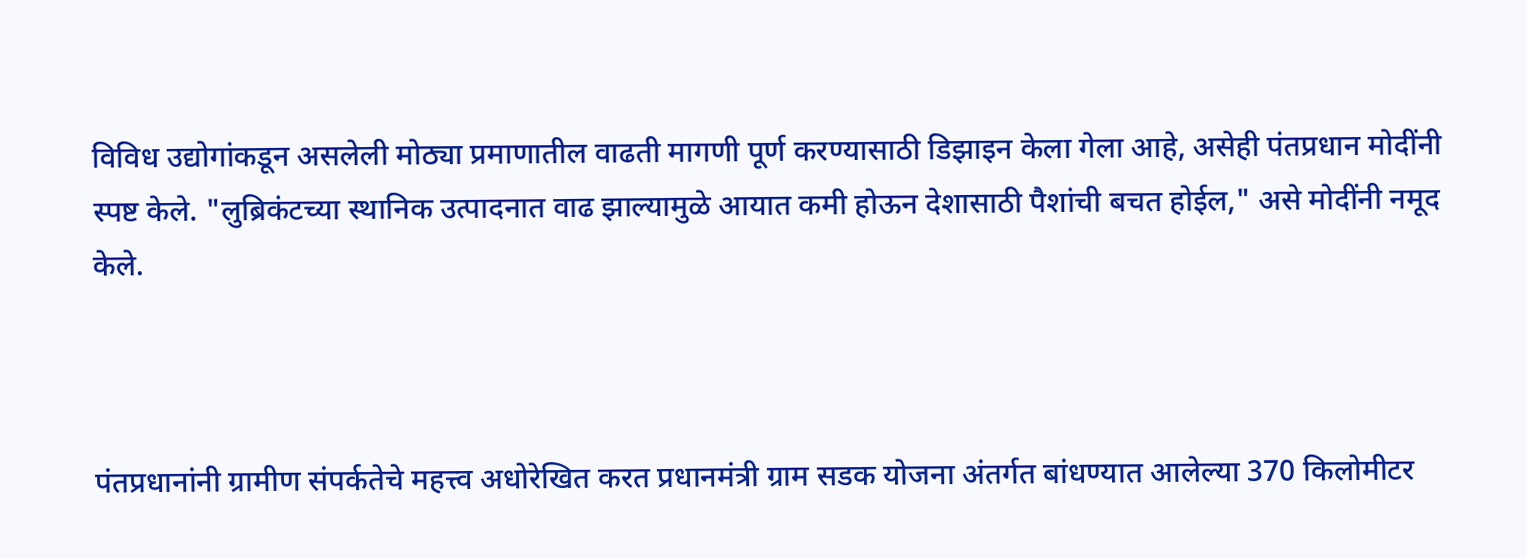विविध उद्योगांकडून असलेली मोठ्या प्रमाणातील वाढती मागणी पूर्ण करण्यासाठी डिझाइन केला गेला आहे, असेही पंतप्रधान मोदींनी स्पष्ट केले. "लुब्रिकंटच्या स्थानिक उत्पादनात वाढ झाल्यामुळे आयात कमी होऊन देशासाठी पैशांची बचत होईल," असे मोदींनी नमूद केले.



पंतप्रधानांनी ग्रामीण संपर्कतेचे महत्त्व अधोरेखित करत प्रधानमंत्री ग्राम सडक योजना अंतर्गत बांधण्यात आलेल्या 370 किलोमीटर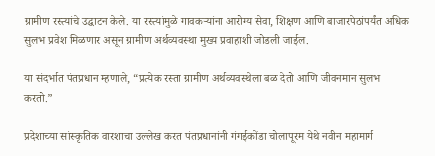ग्रामीण रस्त्यांचे उद्घाटन केले. या रस्त्यांमुळे गावकऱ्यांना आरोग्य सेवा, शिक्षण आणि बाजारपेठांपर्यंत अधिक सुलभ प्रवेश मिळणार असून ग्रामीण अर्थव्यवस्था मुख्य प्रवाहाशी जोडली जाईल.

या संदर्भात पंतप्रधान म्हणाले, “प्रत्येक रस्ता ग्रामीण अर्थव्यवस्थेला बळ देतो आणि जीवनमान सुलभ करतो.”

प्रदेशाच्या सांस्कृतिक वारशाचा उल्लेख करत पंतप्रधानांनी गंगईकोंडा चोलापूरम येथे नवीन महामार्ग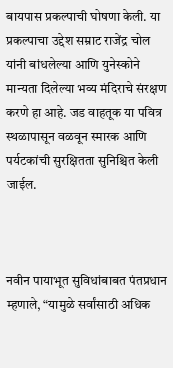बायपास प्रकल्पाची घोषणा केली. या प्रकल्पाचा उद्देश सम्राट राजेंद्र चोल यांनी बांधलेल्या आणि युनेस्कोने मान्यता दिलेल्या भव्य मंदिराचे संरक्षण करणे हा आहे. जड वाहतूक या पवित्र स्थळापासून वळवून स्मारक आणि पर्यटकांची सुरक्षितता सुनिश्चित केली जाईल.



नवीन पायाभूत सुविधांबाबत पंतप्रधान म्हणाले, “यामुळे सर्वांसाठी अधिक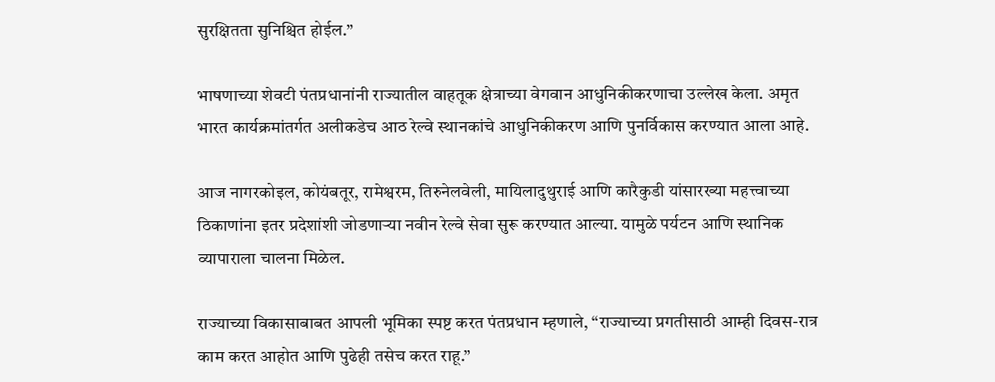सुरक्षितता सुनिश्चित होईल.”

भाषणाच्या शेवटी पंतप्रधानांनी राज्यातील वाहतूक क्षेत्राच्या वेगवान आधुनिकीकरणाचा उल्लेख केला. अमृत भारत कार्यक्रमांतर्गत अलीकडेच आठ रेल्वे स्थानकांचे आधुनिकीकरण आणि पुनर्विकास करण्यात आला आहे.

आज नागरकोइल, कोयंबतूर, रामेश्वरम, तिरुनेलवेली, मायिलादुथुराई आणि कारैकुडी यांसारख्या महत्त्वाच्या ठिकाणांना इतर प्रदेशांशी जोडणाऱ्या नवीन रेल्वे सेवा सुरू करण्यात आल्या. यामुळे पर्यटन आणि स्थानिक व्यापाराला चालना मिळेल.

राज्याच्या विकासाबाबत आपली भूमिका स्पष्ट करत पंतप्रधान म्हणाले, “राज्याच्या प्रगतीसाठी आम्ही दिवस-रात्र काम करत आहोत आणि पुढेही तसेच करत राहू.”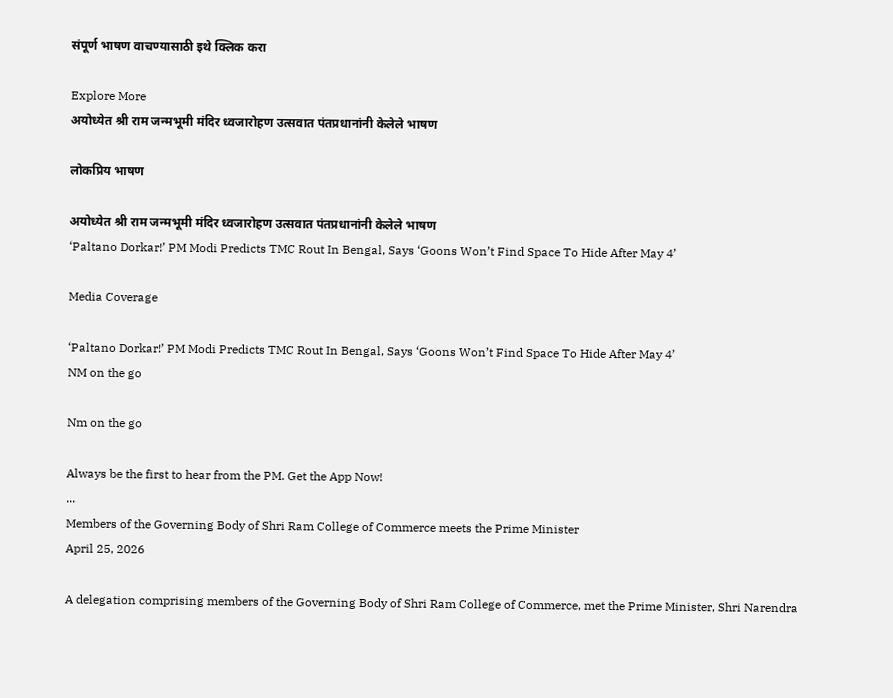संपूर्ण भाषण वाचण्यासाठी इथे क्लिक करा

Explore More
अयोध्येत श्री राम जन्मभूमी मंदिर ध्वजारोहण उत्सवात पंतप्रधानांनी केलेले भाषण

लोकप्रिय भाषण

अयोध्येत श्री राम जन्मभूमी मंदिर ध्वजारोहण उत्सवात पंतप्रधानांनी केलेले भाषण
‘Paltano Dorkar!’ PM Modi Predicts TMC Rout In Bengal, Says ‘Goons Won’t Find Space To Hide After May 4’

Media Coverage

‘Paltano Dorkar!’ PM Modi Predicts TMC Rout In Bengal, Says ‘Goons Won’t Find Space To Hide After May 4’
NM on the go

Nm on the go

Always be the first to hear from the PM. Get the App Now!
...
Members of the Governing Body of Shri Ram College of Commerce meets the Prime Minister
April 25, 2026

A delegation comprising members of the Governing Body of Shri Ram College of Commerce, met the Prime Minister, Shri Narendra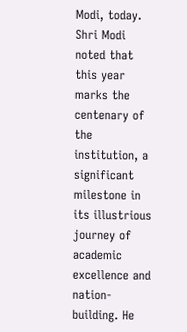Modi, today. Shri Modi noted that this year marks the centenary of the institution, a significant milestone in its illustrious journey of academic excellence and nation-building. He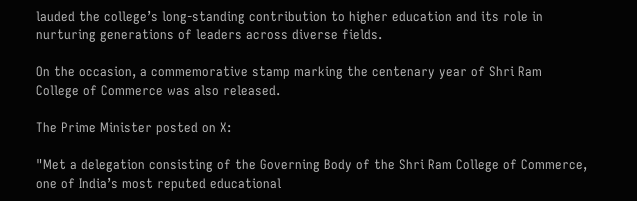lauded the college’s long-standing contribution to higher education and its role in nurturing generations of leaders across diverse fields.

On the occasion, a commemorative stamp marking the centenary year of Shri Ram College of Commerce was also released.

The Prime Minister posted on X:

"Met a delegation consisting of the Governing Body of the Shri Ram College of Commerce, one of India’s most reputed educational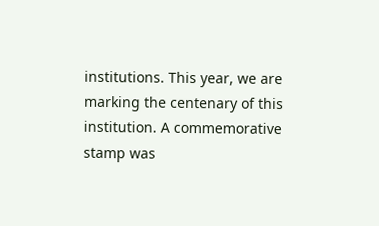institutions. This year, we are marking the centenary of this institution. A commemorative stamp was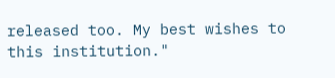released too. My best wishes to this institution."